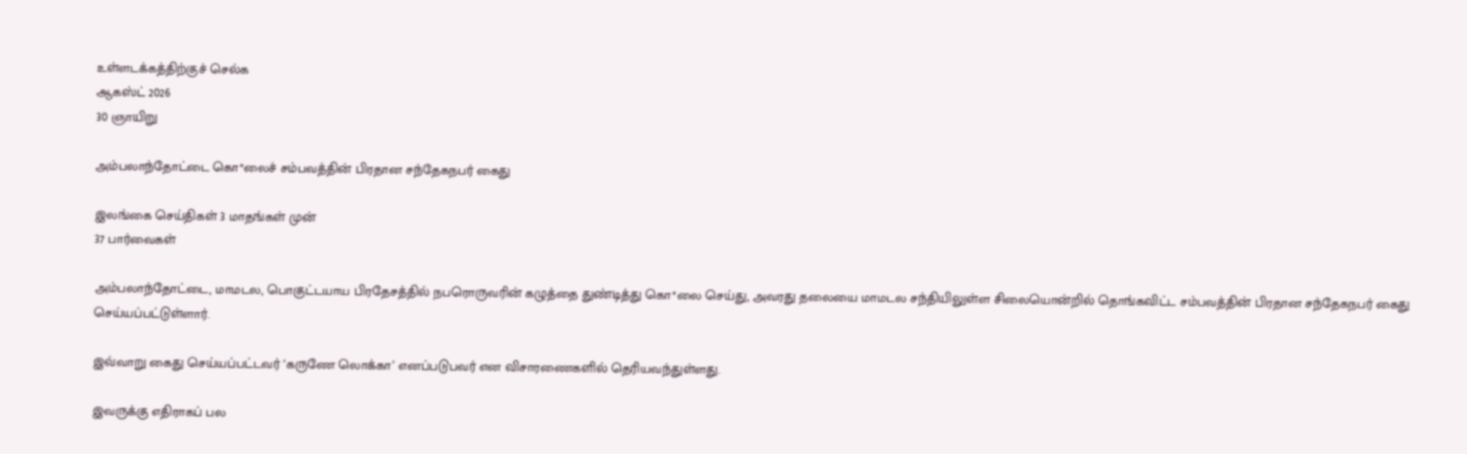உள்ளடக்கத்திற்குச் செல்க
ஆகஸ்ட் 2026
30 ஞாயிறு

அம்பலாந்தோட்டை கொ*லைச் சம்பவத்தின் பிரதான சந்தேகநபர் கைது

இலங்கை செய்திகள் 3 மாதங்கள் முன்
37 பார்வைகள்

அம்பலாந்தோட்டை, மாமடல, பொகுட்டயாய பிரதேசத்தில் நபரொருவரின் கழுத்தை துண்டித்து கொ*லை செய்து, அவரது தலையை மாமடல சந்தியிலுள்ள சிலையொன்றில் தொங்கவிட்ட சம்பவத்தின் பிரதான சந்தேகநபர் கைது செய்யப்பட்டுள்ளார்.

இவ்வாறு கைது செய்யப்பட்டவர் ‘கருணே லொக்கா’ எனப்படுபவர் என விசாரணைகளில் தெரியவந்துள்ளது.

இவருக்கு எதிராகப் பல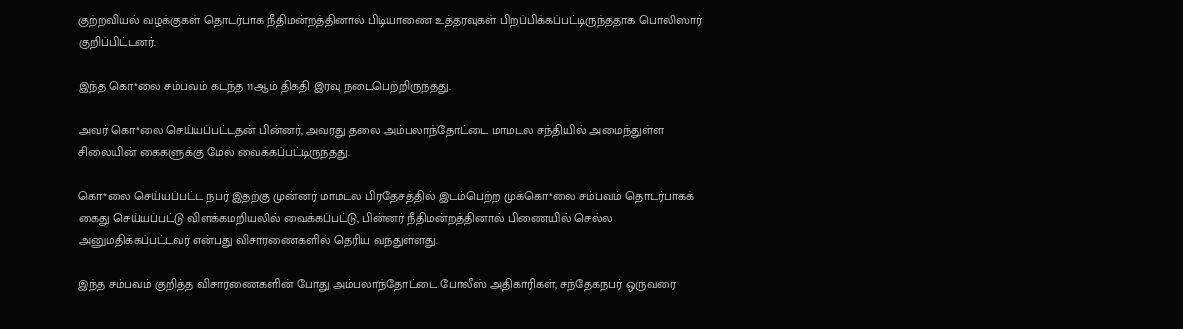குற்றவியல் வழக்குகள் தொடர்பாக நீதிமன்றத்தினால் பிடியாணை உத்தரவுகள் பிறப்பிக்கப்பட்டிருந்ததாக பொலிஸார் குறிப்பிட்டனர்.

இந்த கொ*லை சம்பவம் கடந்த 11ஆம் திகதி இரவு நடைபெற்றிருந்தது.

அவர் கொ*லை செய்யப்பட்டதன் பின்னர், அவரது தலை அம்பலாந்தோட்டை மாமடல சந்தியில் அமைந்துள்ள சிலையின் கைகளுக்கு மேல் வைக்கப்பட்டிருந்தது.

கொ*லை செய்யப்பட்ட நபர் இதற்கு முன்னர் மாமடல பிரதேசத்தில் இடம்பெற்ற முக்கொ*லை சம்பவம் தொடர்பாகக் கைது செய்யப்பட்டு விளக்கமறியலில் வைக்கப்பட்டு, பின்னர் நீதிமன்றத்தினால் பிணையில் செல்ல அனுமதிக்கப்பட்டவர் என்பது விசாரணைகளில் தெரிய வந்துள்ளது.

இந்த சம்பவம் குறித்த விசாரணைகளின் போது அம்பலாந்தோட்டை போலீஸ் அதிகாரிகள், சந்தேகநபர் ஒருவரை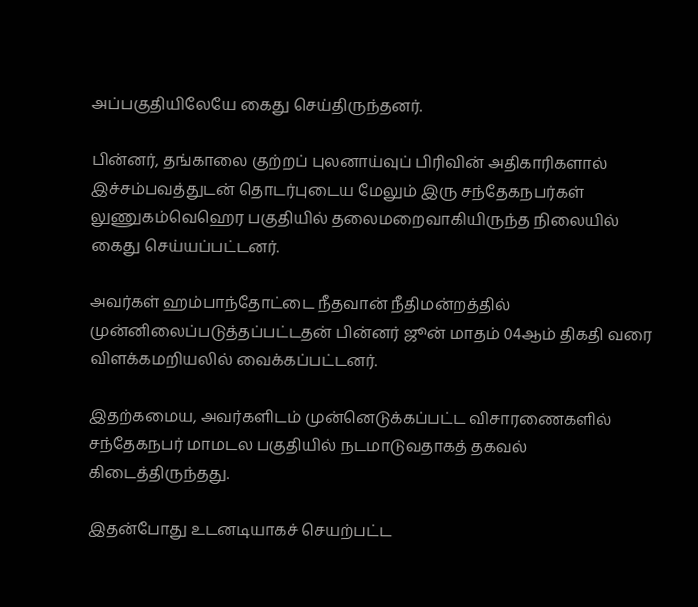அப்பகுதியிலேயே கைது செய்திருந்தனர்.

பின்னர், தங்காலை குற்றப் புலனாய்வுப் பிரிவின் அதிகாரிகளால் இச்சம்பவத்துடன் தொடர்புடைய மேலும் இரு சந்தேகநபர்கள் லுணுகம்வெஹெர பகுதியில் தலைமறைவாகியிருந்த நிலையில்  கைது செய்யப்பட்டனர்.

அவர்கள் ஹம்பாந்தோட்டை நீதவான் நீதிமன்றத்தில் முன்னிலைப்படுத்தப்பட்டதன் பின்னர் ஜூன் மாதம் 04ஆம் திகதி வரை விளக்கமறியலில் வைக்கப்பட்டனர்.

இதற்கமைய, அவர்களிடம் முன்னெடுக்கப்பட்ட விசாரணைகளில் சந்தேகநபர் மாமடல பகுதியில் நடமாடுவதாகத் தகவல் கிடைத்திருந்தது.

இதன்போது உடனடியாகச் செயற்பட்ட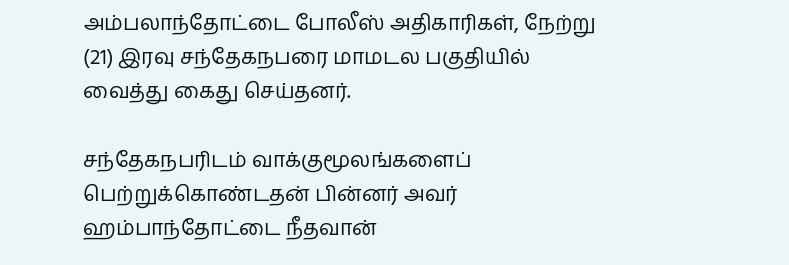அம்பலாந்தோட்டை போலீஸ் அதிகாரிகள், நேற்று (21) இரவு சந்தேகநபரை மாமடல பகுதியில் வைத்து கைது செய்தனர்.

சந்தேகநபரிடம் வாக்குமூலங்களைப் பெற்றுக்கொண்டதன் பின்னர் அவர் ஹம்பாந்தோட்டை நீதவான்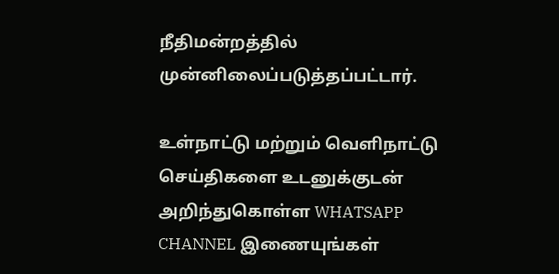நீதிமன்றத்தில் முன்னிலைப்படுத்தப்பட்டார்.

உள்நாட்டு மற்றும் வெளிநாட்டு செய்திகளை உடனுக்குடன் அறிந்துகொள்ள WHATSAPP CHANNEL இணையுங்கள்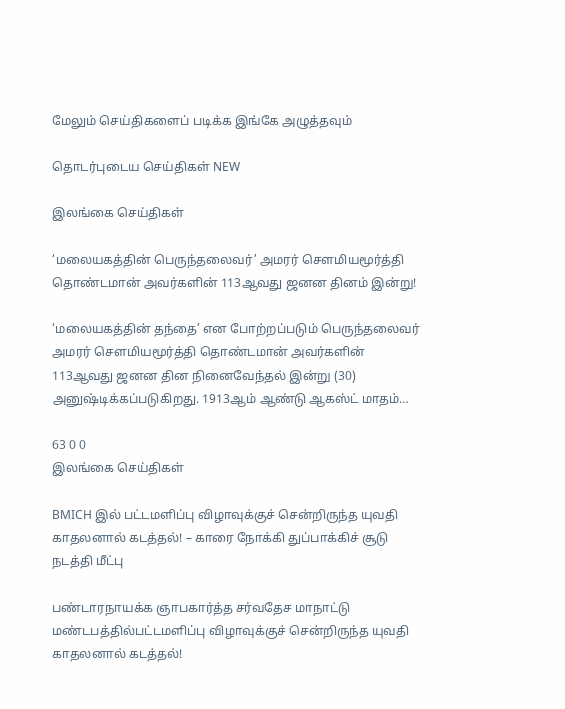மேலும் செய்திகளைப் படிக்க இங்கே அழுத்தவும்

தொடர்புடைய செய்திகள் NEW

இலங்கை செய்திகள்

‘மலையகத்தின் பெருந்தலைவர்’ அமரர் சௌமியமூர்த்தி தொண்டமான் அவர்களின் 113ஆவது ஜனன தினம் இன்று!

‘மலையகத்தின் தந்தை’ என போற்றப்படும் பெருந்தலைவர் அமரர் சௌமியமூர்த்தி தொண்டமான் அவர்களின் 113ஆவது ஜனன தின நினைவேந்தல் இன்று (30) அனுஷ்டிக்கப்படுகிறது. 1913ஆம் ஆண்டு ஆகஸ்ட் மாதம்…

63 0 0
இலங்கை செய்திகள்

BMICH இல் பட்டமளிப்பு விழாவுக்குச் சென்றிருந்த யுவதி காதலனால் கடத்தல்! – காரை நோக்கி துப்பாக்கிச் சூடு நடத்தி மீட்பு

பண்டாரநாயக்க ஞாபகார்த்த சர்வதேச மாநாட்டு மண்டபத்தில்பட்டமளிப்பு விழாவுக்குச் சென்றிருந்த யுவதி காதலனால் கடத்தல்!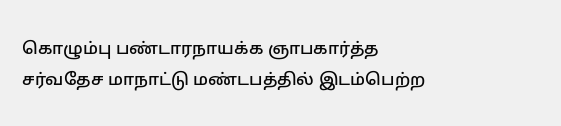கொழும்பு பண்டாரநாயக்க ஞாபகார்த்த சர்வதேச மாநாட்டு மண்டபத்தில் இடம்பெற்ற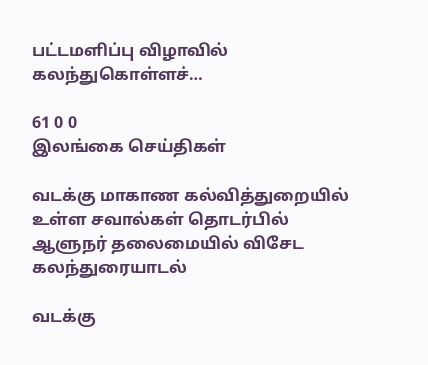பட்டமளிப்பு விழாவில் கலந்துகொள்ளச்…

61 0 0
இலங்கை செய்திகள்

வடக்கு மாகாண கல்வித்துறையில் உள்ள சவால்கள் தொடர்பில் ஆளுநர் தலைமையில் விசேட கலந்துரையாடல்

வடக்கு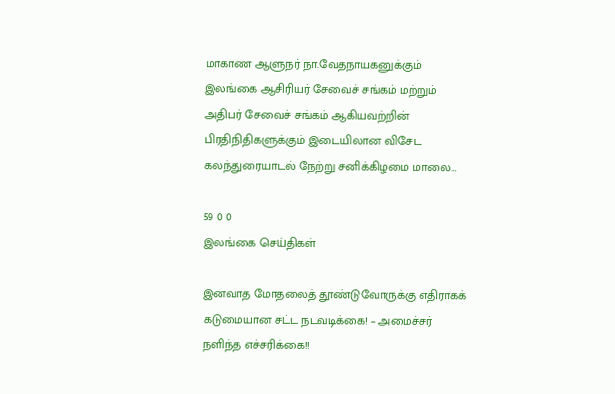மாகாண ஆளுநர் நா.வேதநாயகனுக்கும் இலங்கை ஆசிரியர் சேவைச் சங்கம் மற்றும் அதிபர் சேவைச் சங்கம் ஆகியவற்றின் பிரதிநிதிகளுக்கும் இடையிலான விசேட கலந்துரையாடல் நேற்று சனிக்கிழமை மாலை…

59 0 0
இலங்கை செய்திகள்

இனவாத மோதலைத் தூண்டுவோருக்கு எதிராகக் கடுமையான சட்ட நடவடிக்கை! – அமைச்சர் நளிந்த எச்சரிக்கை!!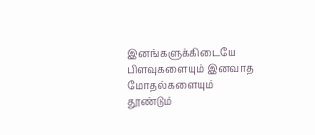இனங்களுக்கிடையே பிளவுகளையும் இனவாத மோதல்களையும் தூண்டும்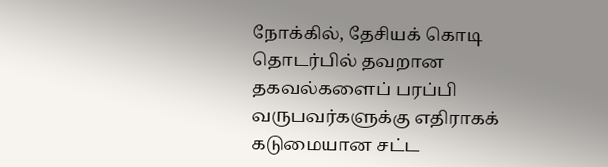நோக்கில், தேசியக் கொடி தொடர்பில் தவறான தகவல்களைப் பரப்பி வருபவர்களுக்கு எதிராகக் கடுமையான சட்ட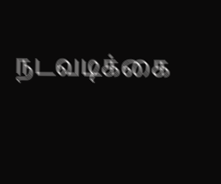நடவடிக்கை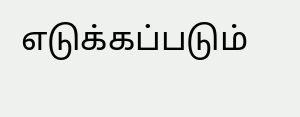எடுக்கப்படும்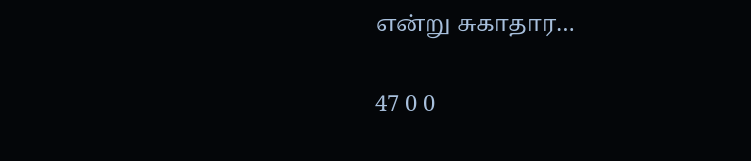என்று சுகாதார…

47 0 0